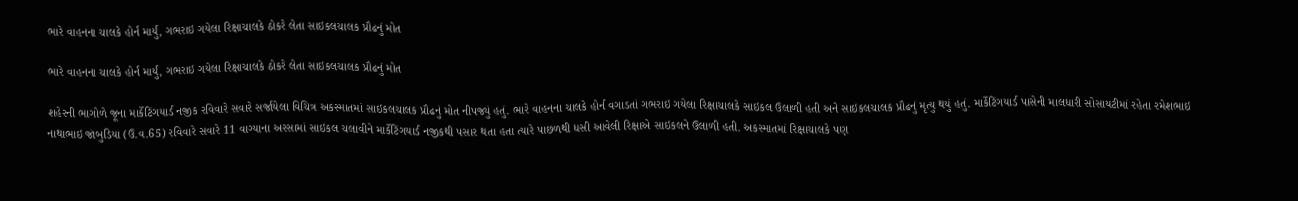ભારે વાહનના ચાલકે હોર્ન માર્યું, ગભરાઇ ગયેલા રિક્ષાચાલકે ઠોકરે લેતા સાઇકલચાલક પ્રૌઢનું મોત

ભારે વાહનના ચાલકે હોર્ન માર્યું, ગભરાઇ ગયેલા રિક્ષાચાલકે ઠોકરે લેતા સાઇકલચાલક પ્રૌઢનું મોત

શહેરની ભાગોળે જૂના માર્કેટિંગયાર્ડ નજીક રવિવારે સવારે સર્જાયેલા વિચિત્ર અકસ્માતમાં સાઇકલચાલક પ્રૌઢનું મોત નીપજ્યું હતું. ભારે વાહનના ચાલકે હોર્ન વગાડતાં ગભરાઇ ગયેલા રિક્ષાચાલકે સાઇકલ ઉલાળી હતી અને સાઇકલચાલક પ્રૌઢનું મૃત્યુ થયું હતું. માર્કેટિંગયાર્ડ પાસેની માલધારી સોસાયટીમાં રહેતા રમેશભાઇ નાથાભાઇ જાંબુડિયા (ઉ.વ.65) રવિવારે સવારે 11 વાગ્યાના અરસામાં સાઇકલ ચલાવીને માર્કેટિંગયાર્ડ નજીકથી પસાર થતા હતા ત્યારે પાછળથી ધસી આવેલી રિક્ષાએ સાઇકલને ઉલાળી હતી. અકસ્માતમાં રિક્ષાચાલકે પણ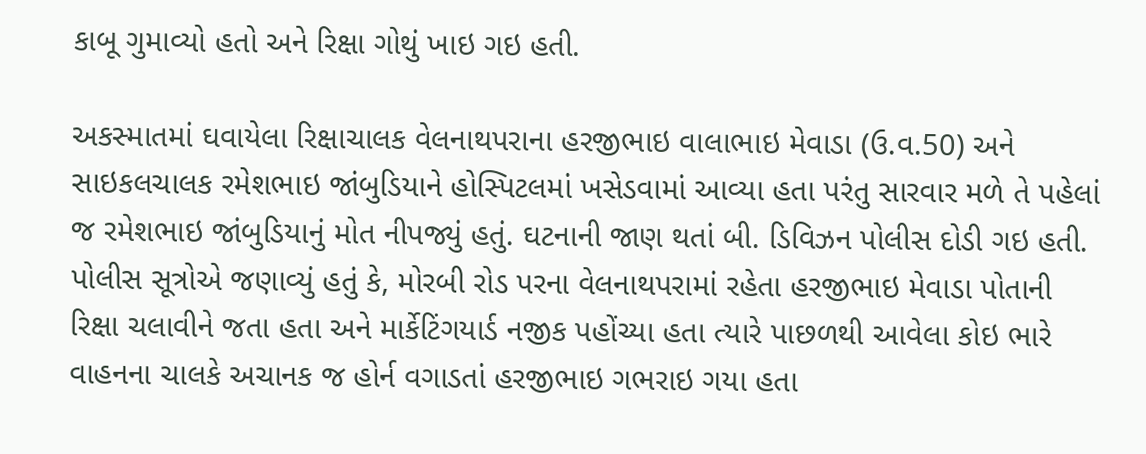કાબૂ ગુમાવ્યો હતો અને રિક્ષા ગોથું ખાઇ ગઇ હતી.

અકસ્માતમાં ઘવાયેલા રિક્ષાચાલક વેલનાથપરાના હરજીભાઇ વાલાભાઇ મેવાડા (ઉ.વ.50) અને સાઇકલચાલક રમેશભાઇ જાંબુડિયાને હોસ્પિટલમાં ખસેડવામાં આવ્યા હતા પરંતુ સારવાર મળે તે પહેલાં જ રમેશભાઇ જાંબુડિયાનું મોત નીપજ્યું હતું. ઘટનાની જાણ થતાં બી. ડિવિઝન પોલીસ દોડી ગઇ હતી. પોલીસ સૂત્રોએ જણાવ્યું હતું કે, મોરબી રોડ પરના વેલનાથપરામાં રહેતા હરજીભાઇ મેવાડા પોતાની રિક્ષા ચલાવીને જતા હતા અને માર્કેટિંગયાર્ડ નજીક પહોંચ્યા હતા ત્યારે પાછળથી આવેલા કોઇ ભારે વાહનના ચાલકે અચાનક જ હોર્ન વગાડતાં હરજીભાઇ ગભરાઇ ગયા હતા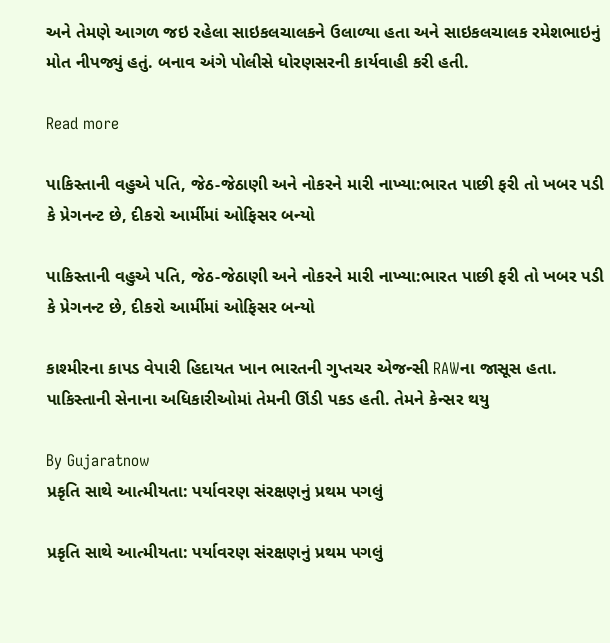અને તેમણે આગળ જઇ રહેલા સાઇકલચાલકને ઉલાળ્યા હતા અને સાઇકલચાલક રમેશભાઇનું મોત નીપજ્યું હતું. બનાવ અંગે પોલીસે ધોરણસરની કાર્યવાહી કરી હતી.

Read more

પાકિસ્તાની વહુએ પતિ, જેઠ-જેઠાણી અને નોકરને મારી નાખ્યા:ભારત પાછી ફરી તો ખબર પડી કે પ્રેગનન્ટ છે, દીકરો આર્મીમાં ઓફિસર બન્યો

પાકિસ્તાની વહુએ પતિ, જેઠ-જેઠાણી અને નોકરને મારી નાખ્યા:ભારત પાછી ફરી તો ખબર પડી કે પ્રેગનન્ટ છે, દીકરો આર્મીમાં ઓફિસર બન્યો

કાશ્મીરના કાપડ વેપારી હિદાયત ખાન ભારતની ગુપ્તચર એજન્સી RAWના જાસૂસ હતા. પાકિસ્તાની સેનાના અધિકારીઓમાં તેમની ઊંડી પકડ હતી. તેમને કેન્સર થયુ

By Gujaratnow
પ્રકૃતિ સાથે આત્મીયતા: પર્યાવરણ સંરક્ષણનું પ્રથમ પગલું

પ્રકૃતિ સાથે આત્મીયતા: પર્યાવરણ સંરક્ષણનું પ્રથમ પગલું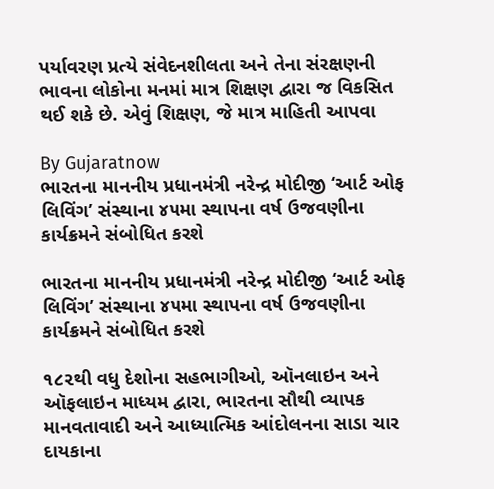પર્યાવરણ પ્રત્યે સંવેદનશીલતા અને તેના સંરક્ષણની ભાવના લોકોના મનમાં માત્ર શિક્ષણ દ્વારા જ વિકસિત થઈ શકે છે. એવું શિક્ષણ, જે માત્ર માહિતી આપવા

By Gujaratnow
ભારતના માનનીય પ્રધાનમંત્રી નરેન્દ્ર મોદીજી ‘આર્ટ ઓફ લિવિંગ’ સંસ્થાના ૪૫મા સ્થાપના વર્ષ ઉજવણીના કાર્યક્રમને સંબોધિત કરશે

ભારતના માનનીય પ્રધાનમંત્રી નરેન્દ્ર મોદીજી ‘આર્ટ ઓફ લિવિંગ’ સંસ્થાના ૪૫મા સ્થાપના વર્ષ ઉજવણીના કાર્યક્રમને સંબોધિત કરશે

૧૮૨થી વધુ દેશોના સહભાગીઓ, ઑનલાઇન અને ઑફલાઇન માધ્યમ દ્વારા, ભારતના સૌથી વ્યાપક માનવતાવાદી અને આધ્યાત્મિક આંદોલનના સાડા ચાર દાયકાના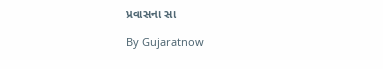પ્રવાસના સા

By Gujaratnow